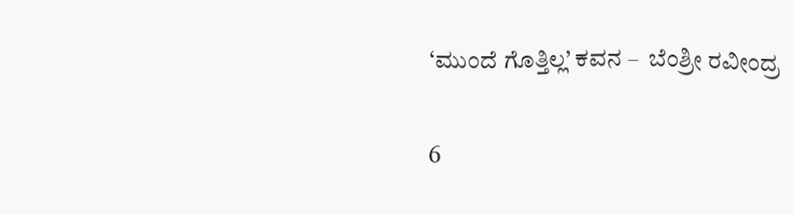‘ಮುಂದೆ ಗೊತ್ತಿಲ್ಲ’ ಕವನ –  ಬೆಂಶ್ರೀ ರವೀಂದ್ರ

6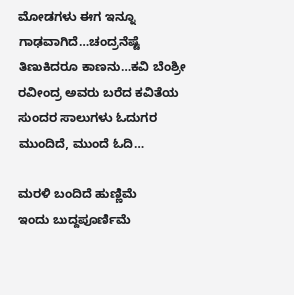ಮೋಡಗಳು ಈಗ ಇನ್ನೂ ಗಾಢವಾಗಿದೆ…ಚಂದ್ರನೆಷ್ಟೆ ತಿಣುಕಿದರೂ ಕಾಣನು…ಕವಿ ಬೆಂಶ್ರೀ ರವೀಂದ್ರ ಅವರು ಬರೆದ ಕವಿತೆಯ ಸುಂದರ ಸಾಲುಗಳು ಓದುಗರ ಮುಂದಿದೆ, ಮುಂದೆ ಓದಿ…

ಮರಳಿ ಬಂದಿದೆ ಹುಣ್ಣಿಮೆ
ಇಂದು ಬುದ್ದ‌ಪೂರ್ಣಿಮೆ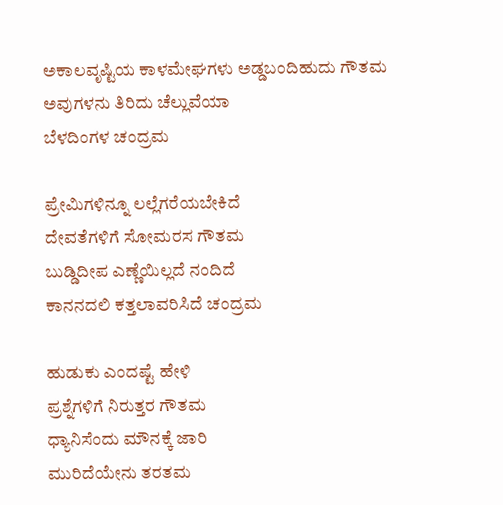ಅಕಾಲವೃಷ್ಟಿಯ ಕಾಳಮೇಘಗಳು ಅಡ್ಡಬಂದಿಹುದು ಗೌತಮ
ಅವುಗಳನು ತಿರಿದು ಚೆಲ್ಲುವೆಯಾ
ಬೆಳದಿಂಗಳ ಚಂದ್ರಮ

ಪ್ರೇಮಿಗಳಿನ್ನೂ ಲಲ್ಲೆಗರೆಯಬೇಕಿದೆ
ದೇವತೆಗಳಿಗೆ ಸೋಮರಸ ಗೌತಮ
ಬುಡ್ಡಿದೀಪ ಎಣ್ಣೆಯಿಲ್ಲದೆ ನಂದಿದೆ
ಕಾನನದಲಿ ಕತ್ತಲಾವರಿಸಿದೆ ಚಂದ್ರಮ

ಹುಡುಕು ಎಂದಷ್ಟೆ ಹೇಳಿ
ಪ್ರಶ್ನೆಗಳಿಗೆ ನಿರುತ್ತರ ಗೌತಮ
ಧ್ಯಾನಿಸೆಂದು‌ ಮೌನಕ್ಕೆ ಜಾರಿ
ಮುರಿದೆಯೇನು ತರತಮ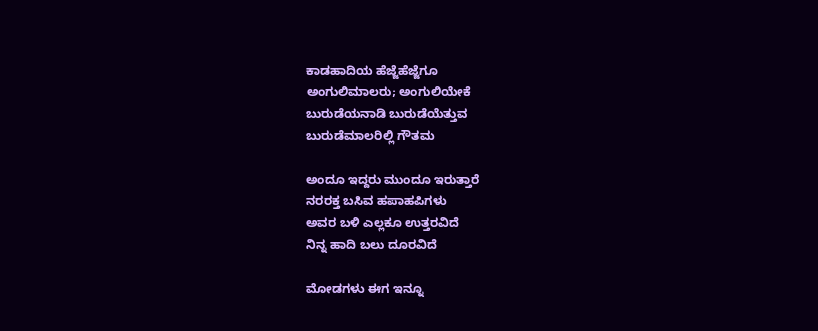ಕಾಡಹಾದಿಯ ಹೆಜ್ಜೆಹೆಜ್ಜೆಗೂ
ಅಂಗುಲಿಮಾಲರು; ಅಂಗುಲಿಯೇಕೆ
ಬುರುಡೆಯನಾಡಿ ಬುರುಡೆಯೆತ್ತುವ
ಬುರುಡೆಮಾಲರಿಲ್ಲಿ ಗೌತಮ

ಅಂದೂ ಇದ್ದರು ಮುಂದೂ ಇರುತ್ತಾರೆ
ನರರಕ್ತ ಬಸಿವ ಹಪಾಹಪಿಗಳು
ಅವರ ಬಳಿ ಎಲ್ಲಕೂ ಉತ್ತರವಿದೆ
ನಿನ್ನ ಹಾದಿ ಬಲು ದೂರವಿದೆ

ಮೋಡಗಳು ಈಗ ಇನ್ನೂ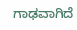ಗಾಢವಾಗಿದೆ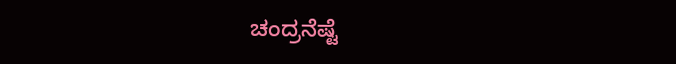ಚಂದ್ರನೆಷ್ಟೆ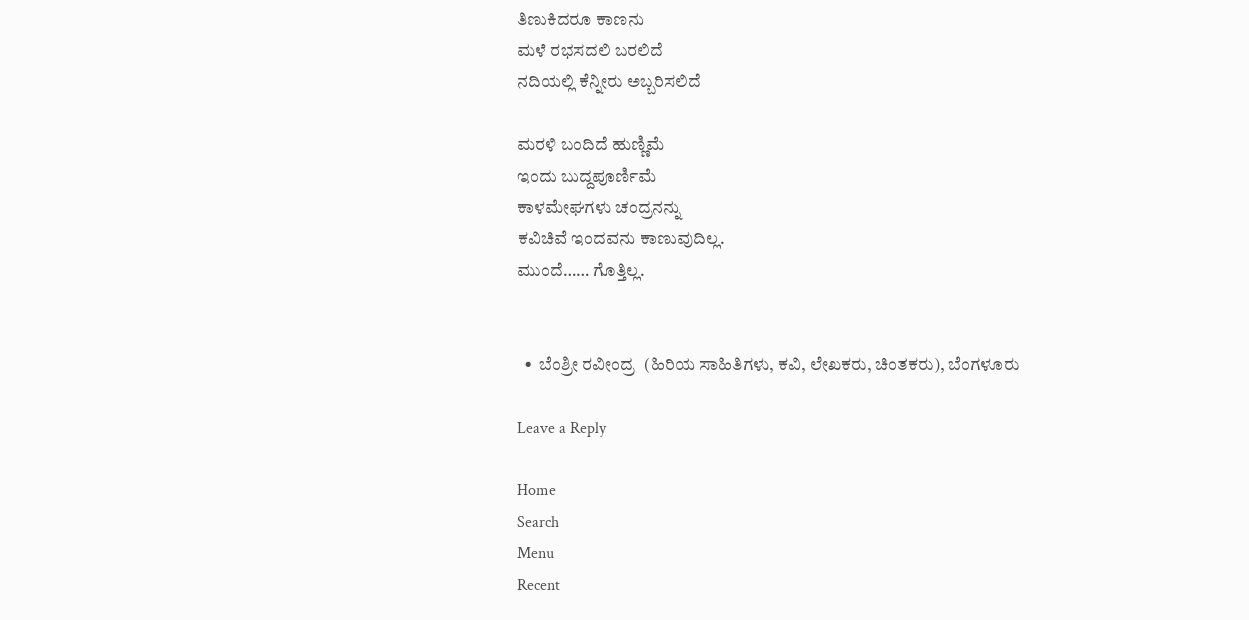ತಿಣುಕಿದರೂ ಕಾಣನು
ಮಳೆ ರಭಸದಲಿ ಬರಲಿದೆ
ನದಿಯಲ್ಲಿ ಕೆನ್ನೀರು‌ ಅಬ್ಬರಿಸಲಿದೆ

ಮರಳಿ ಬಂದಿದೆ ಹುಣ್ಣಿಮೆ
ಇಂದು ಬುದ್ದಪೂರ್ಣಿಮೆ
ಕಾಳಮೇಘಗಳು ಚಂದ್ರನನ್ನು
ಕವಿಚಿವೆ ಇಂದವನು ಕಾಣುವುದಿಲ್ಲ.
ಮುಂದೆ…… ಗೊತ್ತಿಲ್ಲ.


  •  ಬೆಂಶ್ರೀ ರವೀಂದ್ರ  (ಹಿರಿಯ ಸಾಹಿತಿಗಳು, ಕವಿ, ಲೇಖಕರು, ಚಿಂತಕರು), ಬೆಂಗಳೂರು

Leave a Reply

Home
Search
Menu
Recent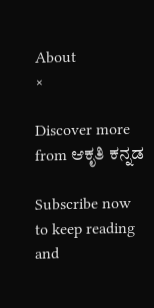About
×

Discover more from ಆಕೃತಿ ಕನ್ನಡ

Subscribe now to keep reading and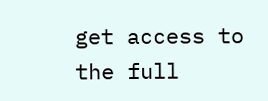get access to the full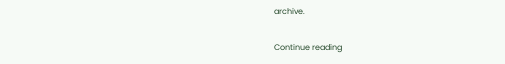archive.

Continue reading